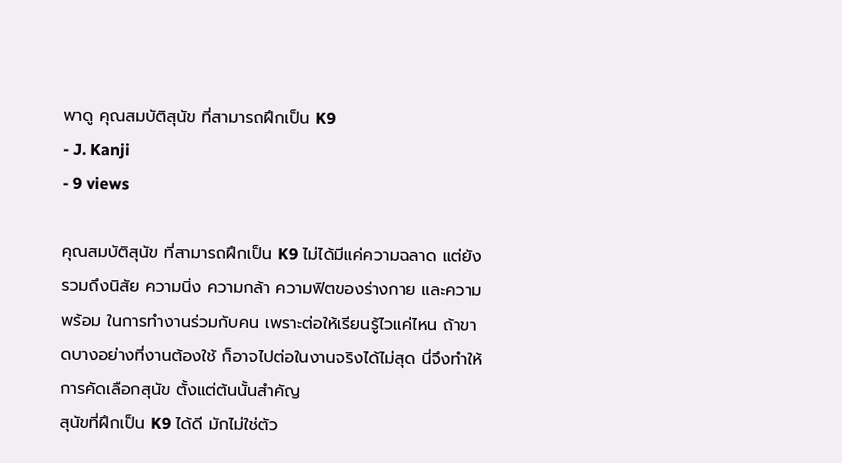พาดู คุณสมบัติสุนัข ที่สามารถฝึกเป็น K9
- J. Kanji
- 9 views

คุณสมบัติสุนัข ที่สามารถฝึกเป็น K9 ไม่ได้มีแค่ความฉลาด แต่ยังรวมถึงนิสัย ความนิ่ง ความกล้า ความฟิตของร่างกาย และความพร้อม ในการทำงานร่วมกับคน เพราะต่อให้เรียนรู้ไวแค่ไหน ถ้าขาดบางอย่างที่งานต้องใช้ ก็อาจไปต่อในงานจริงได้ไม่สุด นี่จึงทำให้การคัดเลือกสุนัข ตั้งแต่ต้นนั้นสำคัญ
สุนัขที่ฝึกเป็น K9 ได้ดี มักไม่ใช่ตัว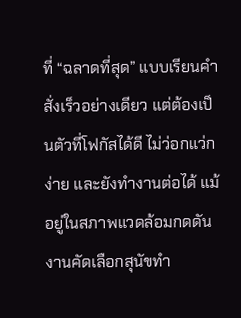ที่ “ฉลาดที่สุด” แบบเรียนคำสั่งเร็วอย่างเดียว แต่ต้องเป็นตัวที่โฟกัสได้ดี ไม่ว่อกแว่กง่าย และยังทำงานต่อได้ แม้อยู่ในสภาพแวดล้อมกดดัน งานคัดเลือกสุนัขทำ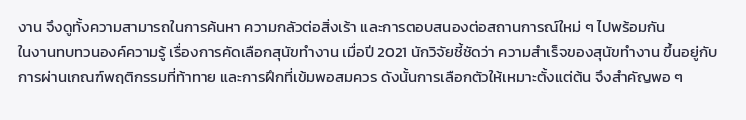งาน จึงดูทั้งความสามารถในการค้นหา ความกลัวต่อสิ่งเร้า และการตอบสนองต่อสถานการณ์ใหม่ ๆ ไปพร้อมกัน
ในงานทบทวนองค์ความรู้ เรื่องการคัดเลือกสุนัขทำงาน เมื่อปี 2021 นักวิจัยชี้ชัดว่า ความสำเร็จของสุนัขทำงาน ขึ้นอยู่กับการผ่านเกณฑ์พฤติกรรมที่ท้าทาย และการฝึกที่เข้มพอสมควร ดังนั้นการเลือกตัวให้เหมาะตั้งแต่ต้น จึงสำคัญพอ ๆ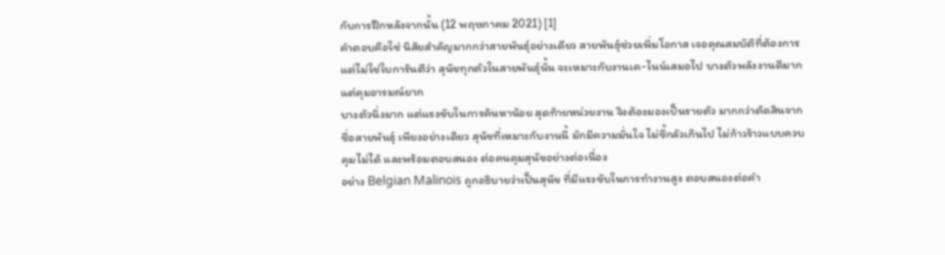กับการฝึกหลังจากนั้น (12 พฤษภาคม 2021) [1]
คำตอบคือใช่ นิสัยสำคัญมากกว่าสายพันธุ์อย่างเดียว สายพันธุ์ช่วยเพิ่มโอกาส เจอคุณสมบัติที่ต้องการ แต่ไม่ใช่ใบการันตีว่า สุนัขทุกตัวในสายพันธุ์นั้น จะเหมาะกับงานเค-ไนน์เสมอไป บางตัวพลังงานดีมาก แต่คุมอารมณ์ยาก
บางตัวนิ่งมาก แต่แรงขับในการค้นหาน้อย สุดท้ายหน่วยงาน จึงต้องมองเป็นรายตัว มากกว่าตัดสินจากชื่อสายพันธุ์ เพียงอย่างเดียว สุนัขที่เหมาะกับงานนี้ มักมีความมั่นใจ ไม่ขี้กลัวเกินไป ไม่ก้าวร้าวแบบควบคุมไม่ได้ และพร้อมตอบสนอง ต่อคนคุมสุนัขอย่างต่อเนื่อง
อย่าง Belgian Malinois ถูกอธิบายว่าเป็นสุนัข ที่มีแรงขับในการทำงานสูง ตอบสนองต่อคำ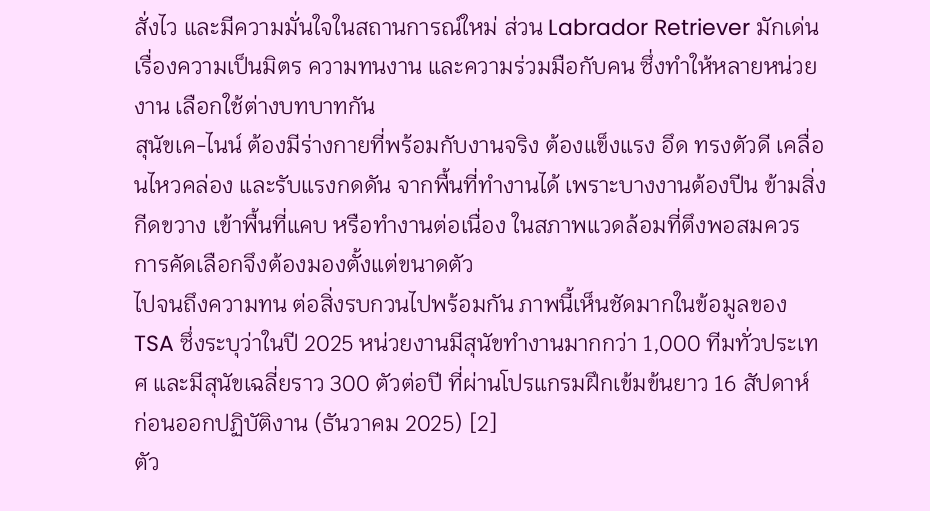สั่งไว และมีความมั่นใจในสถานการณ์ใหม่ ส่วน Labrador Retriever มักเด่นเรื่องความเป็นมิตร ความทนงาน และความร่วมมือกับคน ซึ่งทำให้หลายหน่วยงาน เลือกใช้ต่างบทบาทกัน
สุนัขเค-ไนน์ ต้องมีร่างกายที่พร้อมกับงานจริง ต้องแข็งแรง อึด ทรงตัวดี เคลื่อนไหวคล่อง และรับแรงกดดัน จากพื้นที่ทำงานได้ เพราะบางงานต้องปีน ข้ามสิ่งกีดขวาง เข้าพื้นที่แคบ หรือทำงานต่อเนื่อง ในสภาพแวดล้อมที่ตึงพอสมควร การคัดเลือกจึงต้องมองตั้งแต่ขนาดตัว
ไปจนถึงความทน ต่อสิ่งรบกวนไปพร้อมกัน ภาพนี้เห็นชัดมากในข้อมูลของ TSA ซึ่งระบุว่าในปี 2025 หน่วยงานมีสุนัขทำงานมากกว่า 1,000 ทีมทั่วประเทศ และมีสุนัขเฉลี่ยราว 300 ตัวต่อปี ที่ผ่านโปรแกรมฝึกเข้มข้นยาว 16 สัปดาห์ ก่อนออกปฏิบัติงาน (ธันวาคม 2025) [2]
ตัว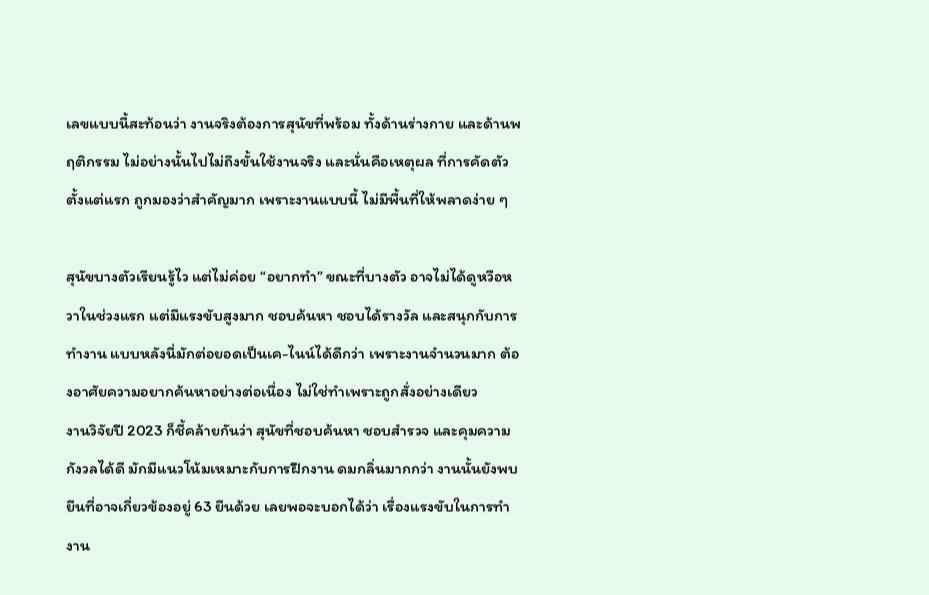เลขแบบนี้สะท้อนว่า งานจริงต้องการสุนัขที่พร้อม ทั้งด้านร่างกาย และด้านพฤติกรรม ไม่อย่างนั้นไปไม่ถึงขั้นใช้งานจริง และนั่นคือเหตุผล ที่การคัดตัวตั้งแต่แรก ถูกมองว่าสำคัญมาก เพราะงานแบบนี้ ไม่มีพื้นที่ให้พลาดง่าย ๆ

สุนัขบางตัวเรียนรู้ไว แต่ไม่ค่อย “อยากทำ” ขณะที่บางตัว อาจไม่ได้ดูหวือหวาในช่วงแรก แต่มีแรงขับสูงมาก ชอบค้นหา ชอบได้รางวัล และสนุกกับการทำงาน แบบหลังนี่มักต่อยอดเป็นเค-ไนน์ได้ดีกว่า เพราะงานจำนวนมาก ต้องอาศัยความอยากค้นหาอย่างต่อเนื่อง ไม่ใช่ทำเพราะถูกสั่งอย่างเดียว
งานวิจัยปี 2023 ก็ชี้คล้ายกันว่า สุนัขที่ชอบค้นหา ชอบสำรวจ และคุมความกังวลได้ดี มักมีแนวโน้มเหมาะกับการฝึกงาน ดมกลิ่นมากกว่า งานนั้นยังพบยีนที่อาจเกี่ยวข้องอยู่ 63 ยีนด้วย เลยพอจะบอกได้ว่า เรื่องแรงขับในการทำงาน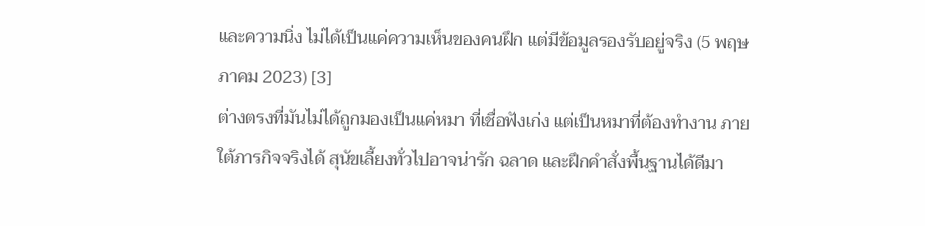และความนิ่ง ไม่ได้เป็นแค่ความเห็นของคนฝึก แต่มีข้อมูลรองรับอยู่จริง (5 พฤษภาคม 2023) [3]
ต่างตรงที่มันไม่ได้ถูกมองเป็นแค่หมา ที่เชื่อฟังเก่ง แต่เป็นหมาที่ต้องทำงาน ภายใต้ภารกิจจริงได้ สุนัขเลี้ยงทั่วไปอาจน่ารัก ฉลาด และฝึกคำสั่งพื้นฐานได้ดีมา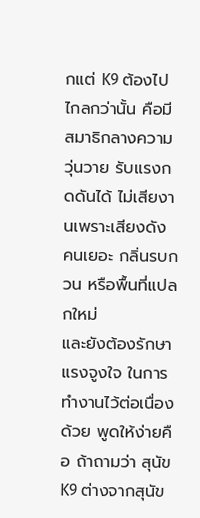กแต่ K9 ต้องไปไกลกว่านั้น คือมีสมาธิกลางความวุ่นวาย รับแรงกดดันได้ ไม่เสียงานเพราะเสียงดัง คนเยอะ กลิ่นรบกวน หรือพื้นที่แปลกใหม่
และยังต้องรักษาแรงจูงใจ ในการทำงานไว้ต่อเนื่องด้วย พูดให้ง่ายคือ ถ้าถามว่า สุนัข K9 ต่างจากสุนัข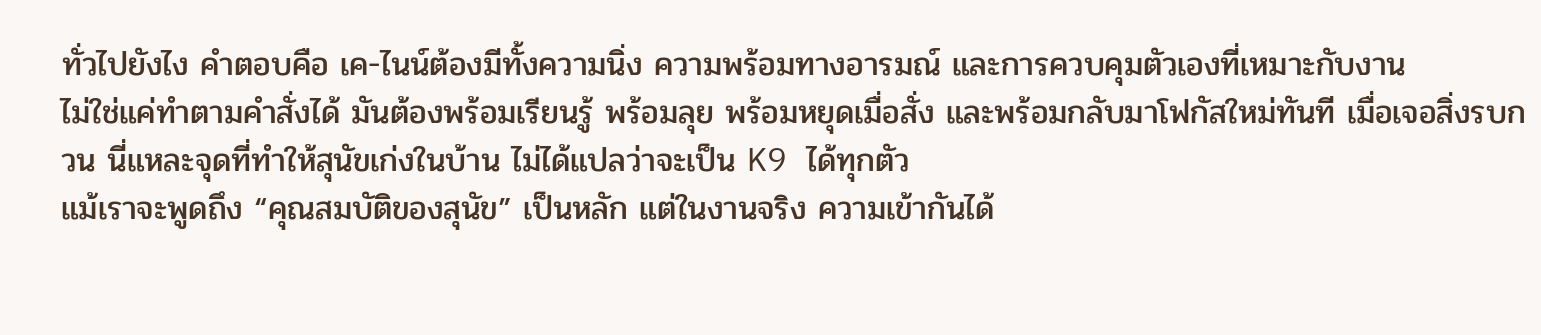ทั่วไปยังไง คำตอบคือ เค-ไนน์ต้องมีทั้งความนิ่ง ความพร้อมทางอารมณ์ และการควบคุมตัวเองที่เหมาะกับงาน
ไม่ใช่แค่ทำตามคำสั่งได้ มันต้องพร้อมเรียนรู้ พร้อมลุย พร้อมหยุดเมื่อสั่ง และพร้อมกลับมาโฟกัสใหม่ทันที เมื่อเจอสิ่งรบกวน นี่แหละจุดที่ทำให้สุนัขเก่งในบ้าน ไม่ได้แปลว่าจะเป็น K9 ได้ทุกตัว
แม้เราจะพูดถึง “คุณสมบัติของสุนัข” เป็นหลัก แต่ในงานจริง ความเข้ากันได้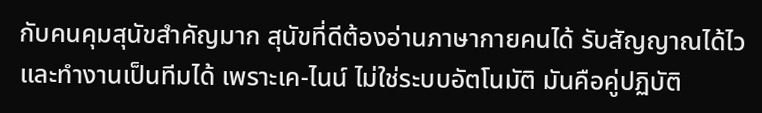กับคนคุมสุนัขสำคัญมาก สุนัขที่ดีต้องอ่านภาษากายคนได้ รับสัญญาณได้ไว และทำงานเป็นทีมได้ เพราะเค-ไนน์ ไม่ใช่ระบบอัตโนมัติ มันคือคู่ปฏิบัติ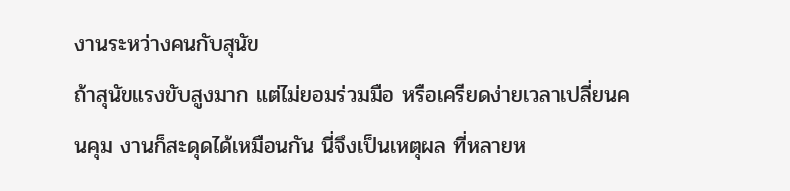งานระหว่างคนกับสุนัข
ถ้าสุนัขแรงขับสูงมาก แต่ไม่ยอมร่วมมือ หรือเครียดง่ายเวลาเปลี่ยนคนคุม งานก็สะดุดได้เหมือนกัน นี่จึงเป็นเหตุผล ที่หลายห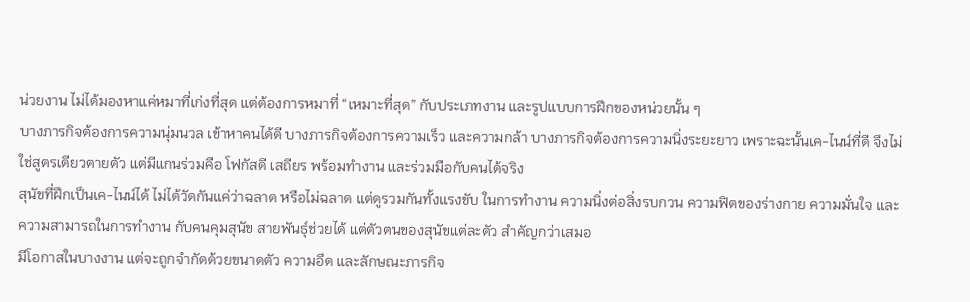น่วยงาน ไม่ได้มองหาแค่หมาที่เก่งที่สุด แต่ต้องการหมาที่ “เหมาะที่สุด” กับประเภทงาน และรูปแบบการฝึกของหน่วยนั้น ๆ
บางภารกิจต้องการความนุ่มนวล เข้าหาคนได้ดี บางภารกิจต้องการความเร็ว และความกล้า บางภารกิจต้องการความนิ่งระยะยาว เพราะฉะนั้นเค-ไนน์ที่ดี จึงไม่ใช่สูตรเดียวตายตัว แต่มีแกนร่วมคือ โฟกัสดี เสถียร พร้อมทำงาน และร่วมมือกับคนได้จริง
สุนัขที่ฝึกเป็นเค-ไนน์ได้ ไม่ได้วัดกันแค่ว่าฉลาด หรือไม่ฉลาด แต่ดูรวมกันทั้งแรงขับ ในการทำงาน ความนิ่งต่อสิ่งรบกวน ความฟิตของร่างกาย ความมั่นใจ และความสามารถในการทำงาน กับคนคุมสุนัข สายพันธุ์ช่วยได้ แต่ตัวตนของสุนัขแต่ละตัว สำคัญกว่าเสมอ
มีโอกาสในบางงาน แต่จะถูกจำกัดด้วยขนาดตัว ความอึด และลักษณะภารกิจ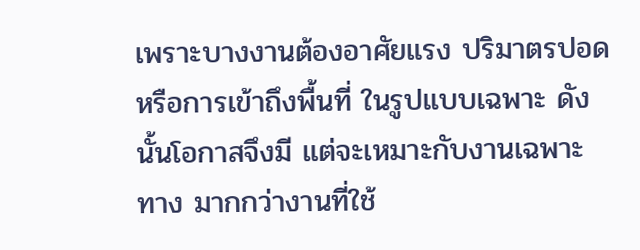เพราะบางงานต้องอาศัยแรง ปริมาตรปอด หรือการเข้าถึงพื้นที่ ในรูปแบบเฉพาะ ดังนั้นโอกาสจึงมี แต่จะเหมาะกับงานเฉพาะทาง มากกว่างานที่ใช้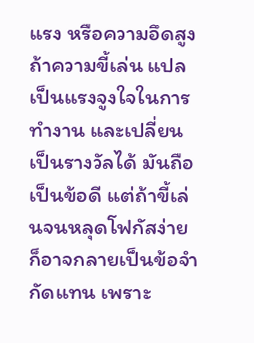แรง หรือความอึดสูง
ถ้าความขี้เล่น แปลเป็นแรงจูงใจในการทำงาน และเปลี่ยนเป็นรางวัลได้ มันถือเป็นข้อดี แต่ถ้าขี้เล่นจนหลุดโฟกัสง่าย ก็อาจกลายเป็นข้อจำกัดแทน เพราะ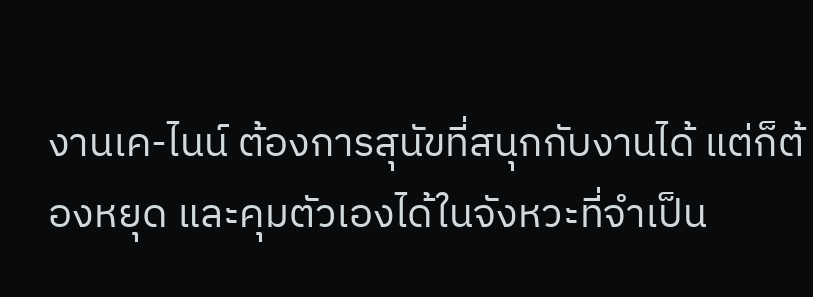งานเค-ไนน์ ต้องการสุนัขที่สนุกกับงานได้ แต่ก็ต้องหยุด และคุมตัวเองได้ในจังหวะที่จำเป็น